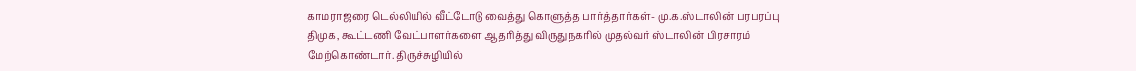காமராஜரை டெல்லியில் வீட்டோடு வைத்து கொளுத்த பார்த்தார்கள்- மு.க.ஸ்டாலின் பரபரப்பு
திமுக, கூட்டணி வேட்பாளர்களை ஆதரித்து விருதுநகரில் முதல்வர் ஸ்டாலின் பிரசாரம் மேற்கொண்டார். திருச்சுழியில்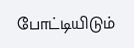போட்டியிடும்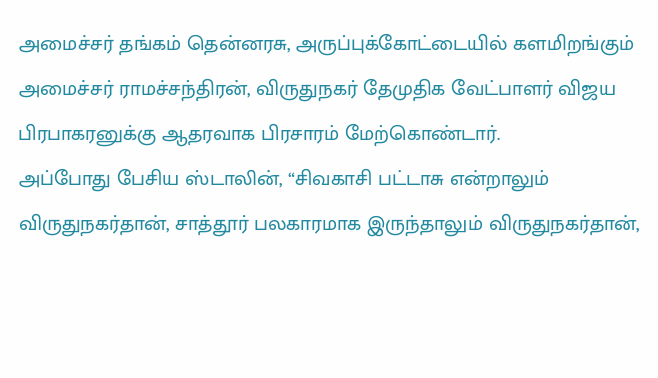அமைச்சர் தங்கம் தென்னரசு, அருப்புக்கோட்டையில் களமிறங்கும் அமைச்சர் ராமச்சந்திரன், விருதுநகர் தேமுதிக வேட்பாளர் விஜய பிரபாகரனுக்கு ஆதரவாக பிரசாரம் மேற்கொண்டார்.
அப்போது பேசிய ஸ்டாலின், “சிவகாசி பட்டாசு என்றாலும் விருதுநகர்தான், சாத்தூர் பலகாரமாக இருந்தாலும் விருதுநகர்தான்,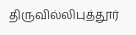திருவில்லிபுத்தூர்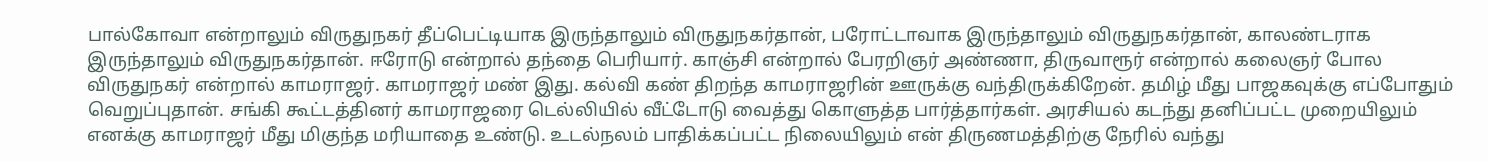பால்கோவா என்றாலும் விருதுநகர் தீப்பெட்டியாக இருந்தாலும் விருதுநகர்தான், பரோட்டாவாக இருந்தாலும் விருதுநகர்தான், காலண்டராக இருந்தாலும் விருதுநகர்தான். ஈரோடு என்றால் தந்தை பெரியார். காஞ்சி என்றால் பேரறிஞர் அண்ணா, திருவாரூர் என்றால் கலைஞர் போல விருதுநகர் என்றால் காமராஜர். காமராஜர் மண் இது. கல்வி கண் திறந்த காமராஜரின் ஊருக்கு வந்திருக்கிறேன். தமிழ் மீது பாஜகவுக்கு எப்போதும் வெறுப்புதான். சங்கி கூட்டத்தினர் காமராஜரை டெல்லியில் வீட்டோடு வைத்து கொளுத்த பார்த்தார்கள். அரசியல் கடந்து தனிப்பட்ட முறையிலும் எனக்கு காமராஜர் மீது மிகுந்த மரியாதை உண்டு. உடல்நலம் பாதிக்கப்பட்ட நிலையிலும் என் திருணமத்திற்கு நேரில் வந்து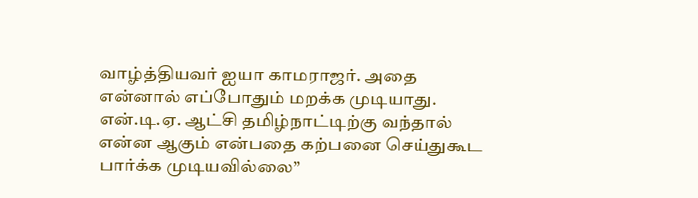வாழ்த்தியவர் ஐயா காமராஜர். அதை என்னால் எப்போதும் மறக்க முடியாது. என்.டி.ஏ. ஆட்சி தமிழ்நாட்டிற்கு வந்தால் என்ன ஆகும் என்பதை கற்பனை செய்துகூட பார்க்க முடியவில்லை”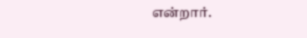என்றார்.